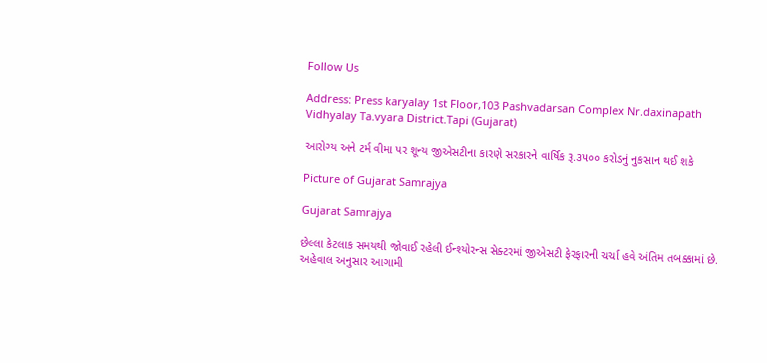Follow Us

Address: Press karyalay 1st Floor,103 Pashvadarsan Complex Nr.daxinapath Vidhyalay Ta.vyara District.Tapi (Gujarat)

આરોગ્ય અને ટર્મ વીમા પર શૂન્ય જીએસટીના કારણે સરકારને વાર્ષિક રૂ.૩૫૦૦ કરોડનું નુકસાન થઈ શકે

Picture of Gujarat Samrajya

Gujarat Samrajya

છેલ્લા કેટલાક સમયથી જોવાઈ રહેલી ઈન્શ્યોરન્સ સેક્ટરમાં જીએસટી ફેરફારની ચર્ચા હવે અંતિમ તબક્કામાં છે. અહેવાલ અનુસાર આગામી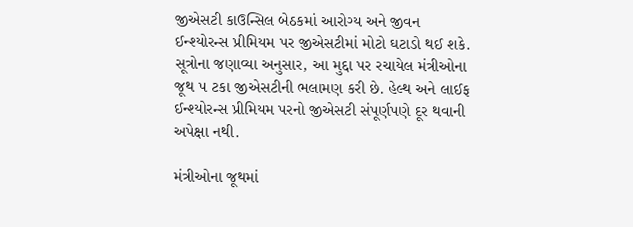જીએસટી કાઉન્સિલ બેઠકમાં આરોગ્ય અને જીવન  ઈન્શ્યોરન્સ પ્રીમિયમ પર જીએસટીમાં મોટો ઘટાડો થઈ શકે. સૂત્રોના જણાવ્યા અનુસાર, આ મુદ્દા પર રચાયેલ મંત્રીઓના જૂથ ૫ ટકા જીએસટીની ભલામણ કરી છે. હેલ્થ અને લાઈફ ઈન્શ્યોરન્સ પ્રીમિયમ પરનો જીએસટી સંપૂર્ણપણે દૂર થવાની અપેક્ષા નથી.

મંત્રીઓના જૂથમાં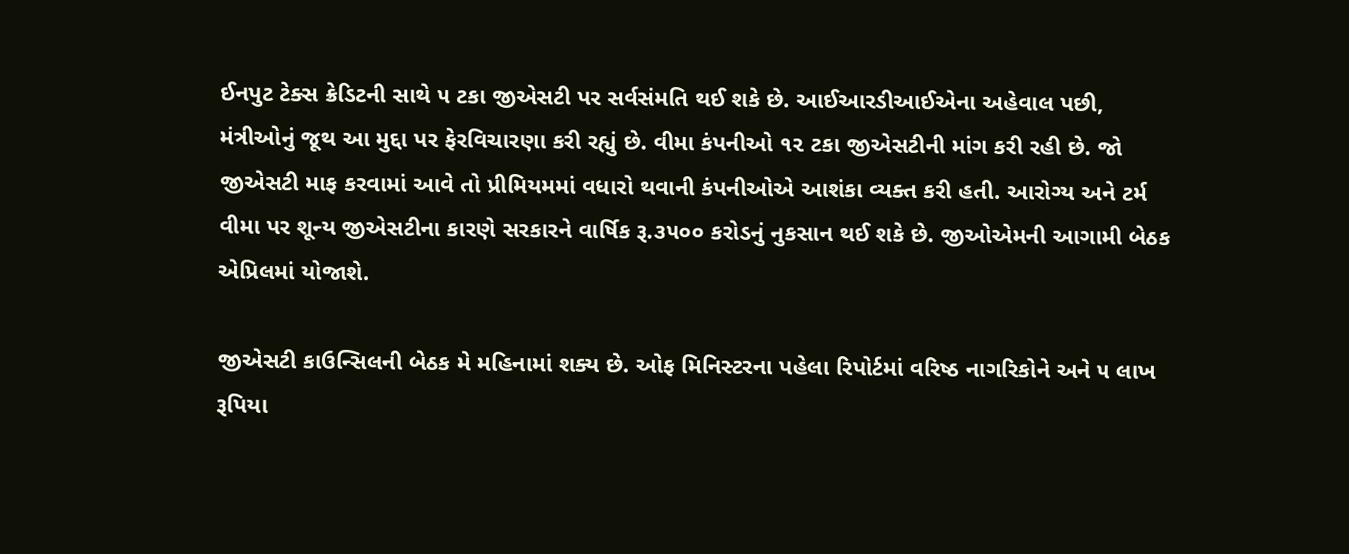ઈનપુટ ટેક્સ ક્રેડિટની સાથે ૫ ટકા જીએસટી પર સર્વસંમતિ થઈ શકે છે. આઈઆરડીઆઈએના અહેવાલ પછી, મંત્રીઓનું જૂથ આ મુદ્દા પર ફેરવિચારણા કરી રહ્યું છે. વીમા કંપનીઓ ૧૨ ટકા જીએસટીની માંગ કરી રહી છે. જો જીએસટી માફ કરવામાં આવે તો પ્રીમિયમમાં વધારો થવાની કંપનીઓએ આશંકા વ્યક્ત કરી હતી. આરોગ્ય અને ટર્મ વીમા પર શૂન્ય જીએસટીના કારણે સરકારને વાર્ષિક રૂ.૩૫૦૦ કરોડનું નુકસાન થઈ શકે છે. જીઓએમની આગામી બેઠક એપ્રિલમાં યોજાશે.

જીએસટી કાઉન્સિલની બેઠક મે મહિનામાં શક્ય છે. ઓફ મિનિસ્ટરના પહેલા રિપોર્ટમાં વરિષ્ઠ નાગરિકોને અને ૫ લાખ રૂપિયા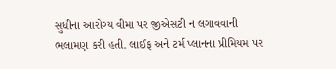સુધીના આરોગ્ય વીમા પર જીએસટી ન લગાવવાની ભલામણ કરી હતી. લાઈફ અને ટર્મ પ્લાનના પ્રીમિયમ પર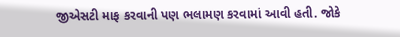જીએસટી માફ કરવાની પણ ભલામણ કરવામાં આવી હતી. જોકે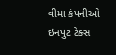વીમા કંપનીઓ ઇનપુટ ટેક્સ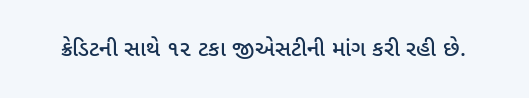ક્રેડિટની સાથે ૧૨ ટકા જીએસટીની માંગ કરી રહી છે.